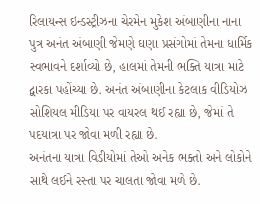રિલાયન્સ ઇન્ડસ્ટ્રીઝના ચેરમેન મુકેશ અંબાણીના નાના પુત્ર અનંત અંબાણી જેમણે ઘણા પ્રસંગોમાં તેમના ધાર્મિક સ્વભાવને દર્શાવ્યો છે, હાલમાં તેમની ભક્તિ યાત્રા માટે દ્વારકા પહોંચ્યા છે. અનંત અંબાણીના કેટલાક વીડિયોઝ સોશિયલ મીડિયા પર વાયરલ થઈ રહ્યા છે, જેમાં તે પદયાત્રા પર જોવા મળી રહ્યા છે.
અનંતના યાત્રા વિડીયોમાં તેઓ અનેક ભક્તો અને લોકોને સાથે લઈને રસ્તા પર ચાલતા જોવા મળે છે.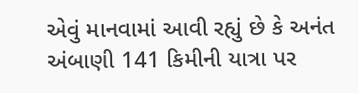એવું માનવામાં આવી રહ્યું છે કે અનંત અંબાણી 141 કિમીની યાત્રા પર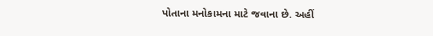પોતાના મનોકામના માટે જવાના છે. અહીં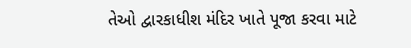તેઓ દ્વારકાધીશ મંદિર ખાતે પૂજા કરવા માટે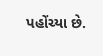પહોંચ્યા છે.